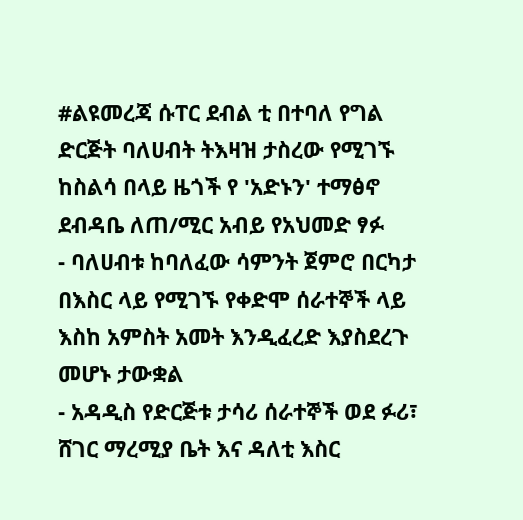#ልዩመረጃ ሱፐር ደብል ቲ በተባለ የግል ድርጅት ባለሀብት ትእዛዝ ታስረው የሚገኙ ከስልሳ በላይ ዜጎች የ 'አድኑን' ተማፅኖ ደብዳቤ ለጠ/ሚር አብይ የአህመድ ፃፉ
- ባለሀብቱ ከባለፈው ሳምንት ጀምሮ በርካታ በእስር ላይ የሚገኙ የቀድሞ ሰራተኞች ላይ እስከ አምስት አመት እንዲፈረድ እያስደረጉ መሆኑ ታውቋል
- አዳዲስ የድርጅቱ ታሳሪ ሰራተኞች ወደ ፉሪ፣ ሸገር ማረሚያ ቤት እና ዳለቲ እስር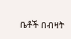ቤቶች በብዛት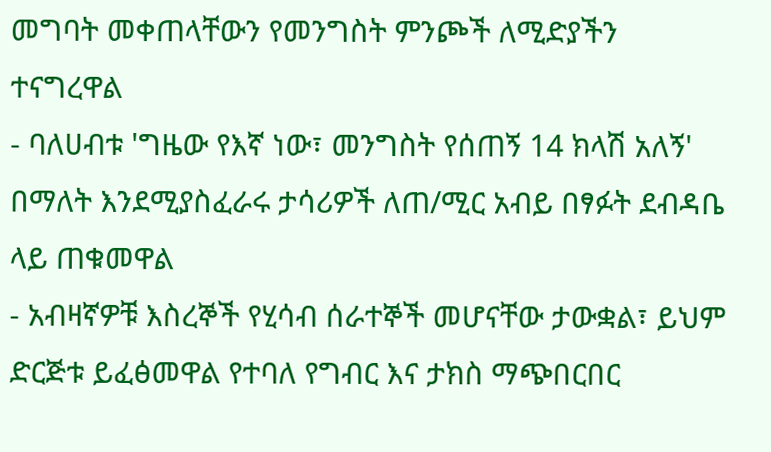መግባት መቀጠላቸውን የመንግስት ምንጮች ለሚድያችን ተናግረዋል
- ባለሀብቱ 'ግዜው የእኛ ነው፣ መንግስት የሰጠኝ 14 ክላሽ አለኝ' በማለት እንደሚያስፈራሩ ታሳሪዎች ለጠ/ሚር አብይ በፃፉት ደብዳቤ ላይ ጠቁመዋል
- አብዛኛዎቹ እስረኞች የሂሳብ ሰራተኞች መሆናቸው ታውቋል፣ ይህም ድርጅቱ ይፈፅመዋል የተባለ የግብር እና ታክስ ማጭበርበር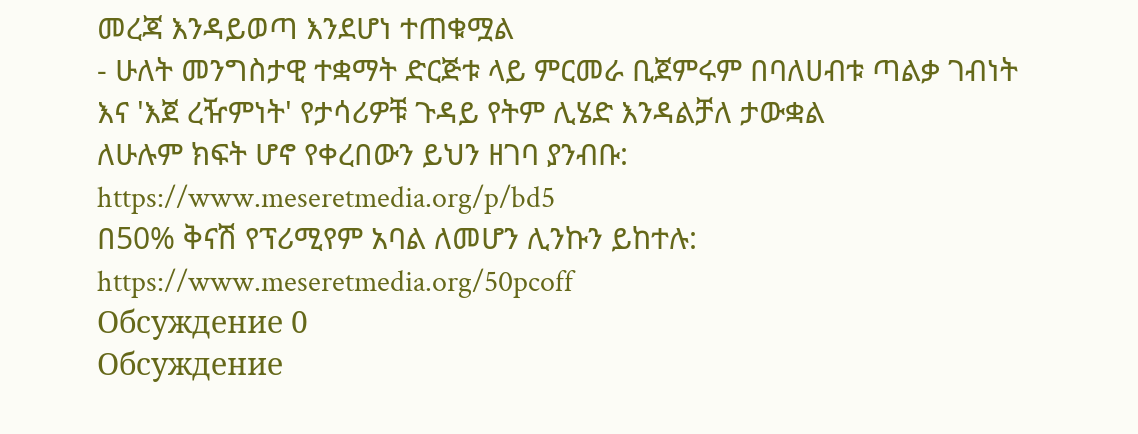መረጃ እንዳይወጣ እንደሆነ ተጠቁሟል
- ሁለት መንግስታዊ ተቋማት ድርጅቱ ላይ ምርመራ ቢጀምሩም በባለሀብቱ ጣልቃ ገብነት እና 'እጀ ረዥምነት' የታሳሪዎቹ ጉዳይ የትም ሊሄድ እንዳልቻለ ታውቋል
ለሁሉም ክፍት ሆኖ የቀረበውን ይህን ዘገባ ያንብቡ:
https://www.meseretmedia.org/p/bd5
በ50% ቅናሽ የፕሪሚየም አባል ለመሆን ሊንኩን ይከተሉ:
https://www.meseretmedia.org/50pcoff
Обсуждение 0
Обсуждение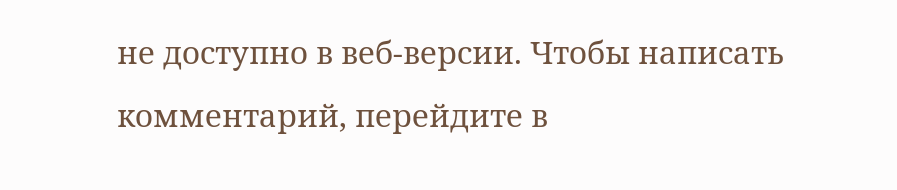не доступно в веб-версии. Чтобы написать комментарий, перейдите в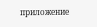приложение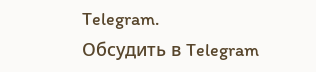Telegram.
Обсудить в Telegram